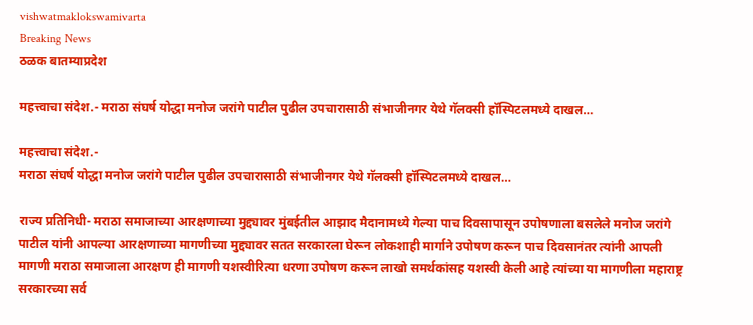vishwatmaklokswamivarta
Breaking News
ठळक बातम्याप्रदेश

महत्त्वाचा संदेश.- मराठा संघर्ष योद्धा मनोज जरांगे पाटील पुढील उपचारासाठी संभाजीनगर येथे गॅलक्सी हॉस्पिटलमध्ये दाखल…

महत्त्वाचा संदेश.-
मराठा संघर्ष योद्धा मनोज जरांगे पाटील पुढील उपचारासाठी संभाजीनगर येथे गॅलक्सी हॉस्पिटलमध्ये दाखल…

राज्य प्रतिनिधी- मराठा समाजाच्या आरक्षणाच्या मुद्द्यावर मुंबईतील आझाद मैदानामध्ये गेल्या पाच दिवसापासून उपोषणाला बसलेले मनोज जरांगे पाटील यांनी आपल्या आरक्षणाच्या मागणीच्या मुद्द्यावर सतत सरकारला घेरून लोकशाही मार्गाने उपोषण करून पाच दिवसानंतर त्यांनी आपली मागणी मराठा समाजाला आरक्षण ही मागणी यशस्वीरित्या धरणा उपोषण करून लाखो समर्थकांसह यशस्वी केली आहे त्यांच्या या मागणीला महाराष्ट्र सरकारच्या सर्व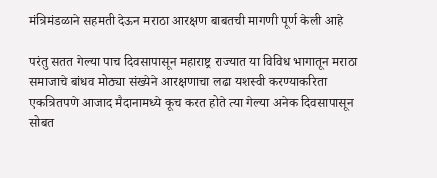मंत्रिमंडळाने सहमती देऊन मराठा आरक्षण बाबतची मागणी पूर्ण केली आहे

परंतु सतत गेल्या पाच दिवसापासून महाराष्ट्र राज्यात या विविध भागातून मराठा समाजाचे बांधव मोठ्या संख्येने आरक्षणाचा लढा यशस्वी करण्याकरिता एकत्रितपणे आजाद मैदानामध्ये कूच करत होते त्या गेल्या अनेक दिवसापासून सोबत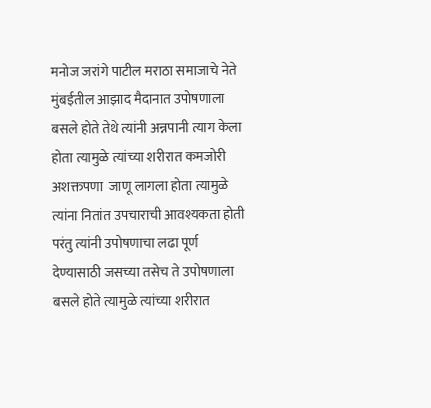मनोज जरांगे पाटील मराठा समाजाचे नेते मुंबईतील आझाद मैदानात उपोषणाला बसले होते तेथे त्यांनी अन्नपानी त्याग केला होता त्यामुळे त्यांच्या शरीरात कमजोरी  अशक्तपणा  जाणू लागला होता त्यामुळे त्यांना नितांत उपचाराची आवश्यकता होती परंतु त्यांनी उपोषणाचा लढा पूर्ण देण्यासाठी जसच्या तसेच ते उपोषणाला बसले होते त्यामुळे त्यांच्या शरीरात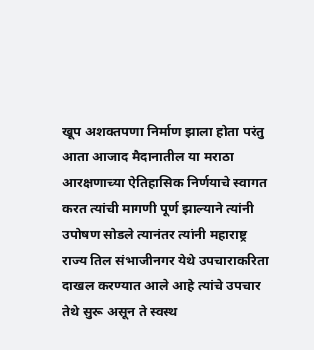खूप अशक्तपणा निर्माण झाला होता परंतु आता आजाद मैदानातील या मराठा आरक्षणाच्या ऐतिहासिक निर्णयाचे स्वागत करत त्यांची मागणी पूर्ण झाल्याने त्यांनी उपोषण सोडले त्यानंतर त्यांनी महाराष्ट्र राज्य तिल संभाजीनगर येथे उपचाराकरिता दाखल करण्यात आले आहे त्यांचे उपचार तेथे सुरू असून ते स्वस्थ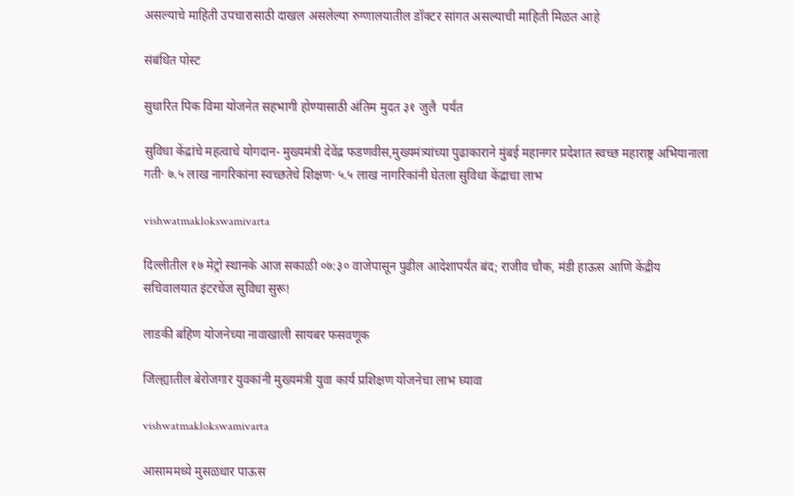असल्याचे माहिती उपचारासाठी दाखल असलेल्या रुग्णालयातील डॉक्टर सांगत असल्याची माहिती मिळत आहे

संबंधित पोस्ट

सुधारित पिक विमा योजनेत सहभागी होण्यासाठी अंतिम मुदत ३१ जुलै  पर्यंत

सुविधा केंद्रांचे महत्वाचे योगदान- मुख्यमंत्री देवेंद्र फडणवीस,मुख्यमंत्र्यांच्या पुढाकाराने मुंबई महानगर प्रदेशात स्वच्छ महाराष्ट्र अभियानाला गती· ७.५ लाख नागरिकांना स्वच्छतेचे शिक्षण· ५.५ लाख नागरिकांनी घेतला सुविधा केंद्राचा लाभ

vishwatmaklokswamivarta

दिल्लीतील १७ मेट्रो स्थानके आज सकाळी ०७:३० वाजेपासून पुढील आदेशापर्यंत बंद; राजीव चौक, मंडी हाऊस आणि केंद्रीय सचिवालयात इंटरचेंज सुविधा सुरू!

लाडकी बहिण योजनेच्या नावाखाली सायबर फसवणूक

जिल्ह्यातील बेरोजगार युवकांनी मुख्यमंत्री युवा कार्य प्रशिक्षण योजनेचा लाभ घ्यावा

vishwatmaklokswamivarta

आसाममध्ये मुसळधार पाऊस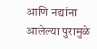आणि नद्यांना आलेल्या पुरामुळे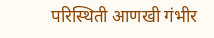परिस्थिती आणखी गंभीर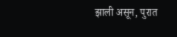झाली असून, पुरात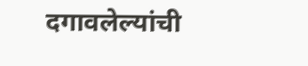दगावलेल्यांची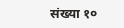संख्या १०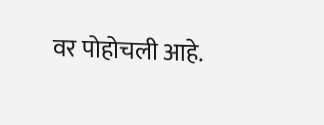वर पोहोचली आहे.